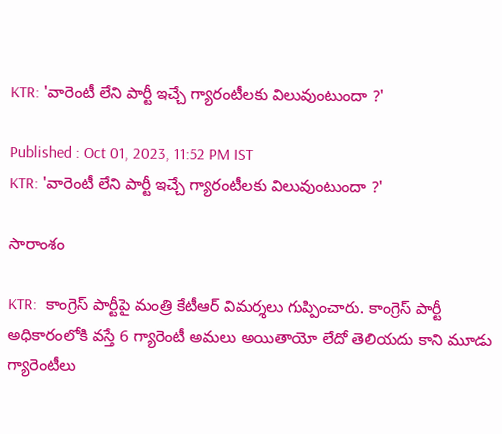KTR: 'వారెంటీ లేని పార్టీ ఇచ్చే గ్యారంటీలకు విలువుంటుందా ?'

Published : Oct 01, 2023, 11:52 PM IST
KTR: 'వారెంటీ లేని పార్టీ ఇచ్చే గ్యారంటీలకు విలువుంటుందా ?'

సారాంశం

KTR:  కాంగ్రెస్ పార్టీపై మంత్రి కేటీఆర్ విమర్శలు గుప్పించారు. కాంగ్రెస్ పార్టీ అధికారంలోకి వస్తే 6 గ్యారెంటీ అమలు అయితాయో లేదో తెలియదు కాని మూడు గ్యారెంటీలు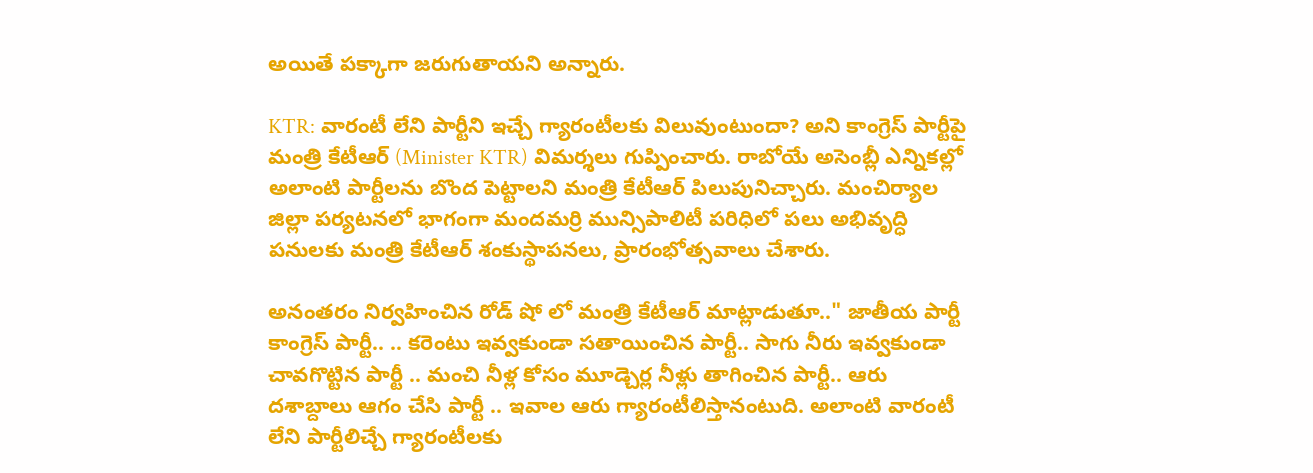అయితే పక్కాగా జరుగుతాయని అన్నారు.

KTR: వారంటీ లేని పార్టీని ఇచ్చే గ్యారంటీలకు విలువుంటుందా? అని కాంగ్రెస్ పార్టీపై మంత్రి కేటీఆర్‌ (Minister KTR) విమర్శలు గుప్పించారు. రాబోయే అసెంబ్లీ ఎన్నికల్లో అలాంటి పార్టీలను బొంద పెట్టాలని మంత్రి కేటీఆర్ పిలుపునిచ్చారు. మంచిర్యాల జిల్లా పర్యటనలో భాగంగా మందమర్రి మున్సిపాలిటీ పరిధిలో పలు అభివృద్ధి పనులకు మంత్రి కేటీఆర్‌ శంకుస్థాపనలు, ప్రారంభోత్సవాలు చేశారు.

అనంతరం నిర్వహించిన రోడ్‌ షో లో మంత్రి కేటీఆర్ మాట్లాడుతూ.." జాతీయ పార్టీ కాంగ్రెస్ పార్టీ.. .. కరెంటు ఇవ్వకుండా సతాయించిన పార్టీ.. సాగు నీరు ఇవ్వకుండా చావగొట్టిన పార్టీ .. మంచి నీళ్ల కోసం మూడ్చెర్ల నీళ్లు తాగించిన పార్టీ.. ఆరు దశాబ్దాలు ఆగం చేసి పార్టీ .. ఇవాల ఆరు గ్యారంటీలిస్తానంటుది. అలాంటి వారంటీ లేని పార్టీలిచ్చే గ్యారంటీలకు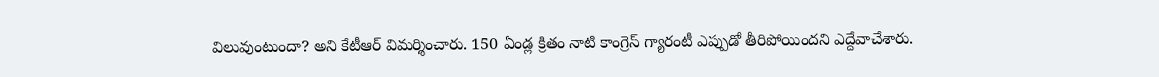విలువుంటుందా? అని కేటీఆర్‌ విమర్శించారు. 150 ఏండ్ల క్రితం నాటి కాంగ్రెస్‌ గ్యారంటీ ఎప్పుడో తీరిపోయిందని ఎద్దేవాచేశారు.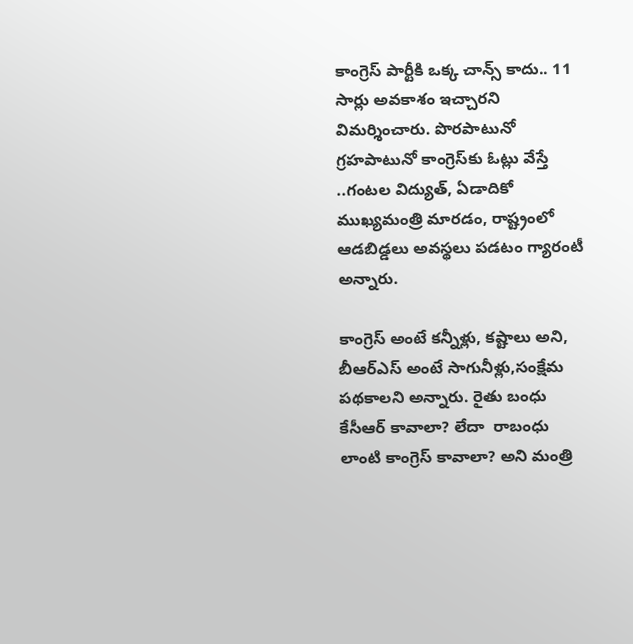కాంగ్రెస్ పార్టీకి ఒక్క చాన్స్ కాదు.. 11 సార్లు అవకాశం ఇచ్చారని విమర్శించారు. పొరపాటునో గ్రహపాటునో కాంగ్రెస్‌కు ఓట్లు వేస్తే ..గంటల విద్యుత్, ఏడాదికో ముఖ్యమంత్రి మారడం, రాష్ట్రంలో ఆడబిడ్డలు అవస్థలు పడటం గ్యారంటీ అన్నారు.

కాంగ్రెస్‌ అంటే కన్నీళ్లు, కష్టాలు అని, బీఆర్‌ఎస్‌ అంటే సాగునీళ్లు,సంక్షేమ పథకాలని అన్నారు. రైతు బంధు కేసీఆర్‌ కావాలా? లేదా  రాబంధు లాంటి కాంగ్రెస్‌ కావాలా? అని మంత్రి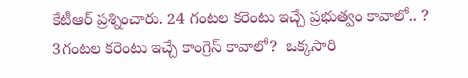కేటీఆర్ ప్రశ్నించారు. 24 గంటల కరెంటు ఇచ్చే ప్రభుత్వం కావాలో.. ? 3గంటల కరెంటు ఇచ్చే కాంగ్రెస్‌ కావాలో?  ఒక్కసారి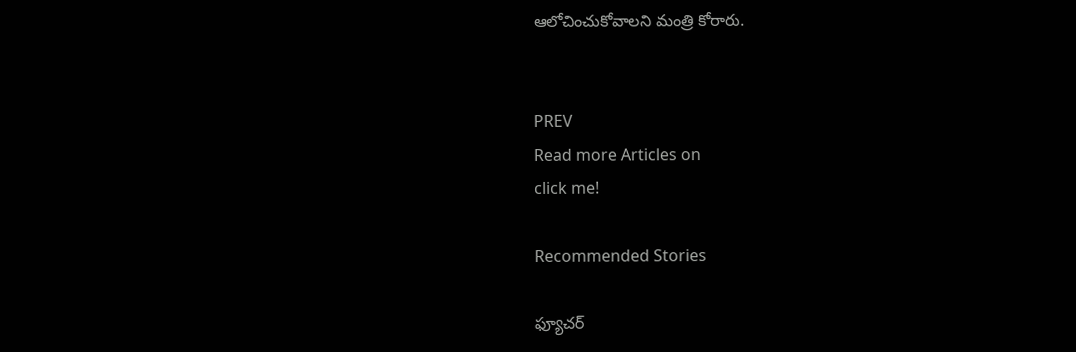ఆలోచించుకోవాలని మంత్రి కోరారు.


PREV
Read more Articles on
click me!

Recommended Stories

ఫ్యూచర్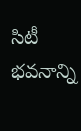సిటీ భవనాన్ని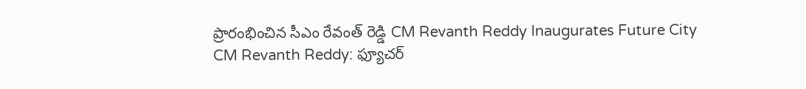ప్రారంభించిన సీఎం రేవంత్ రెడ్డి CM Revanth Reddy Inaugurates Future City
CM Revanth Reddy: ఫ్యూచర్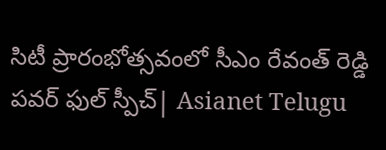సిటీ ప్రారంభోత్సవంలో సీఎం రేవంత్ రెడ్డి పవర్ ఫుల్ స్పీచ్| Asianet Telugu